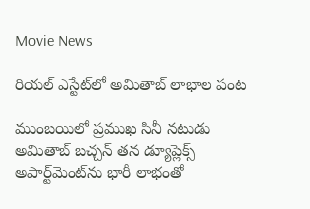Movie News

రియల్ ఎస్టేట్‌లో అమితాబ్ లాభాల పంట

ముంబయిలో ప్రముఖ సినీ నటుడు అమితాబ్ బచ్చన్ తన డ్యూప్లెక్స్ అపార్ట్‌మెంట్‌ను భారీ లాభంతో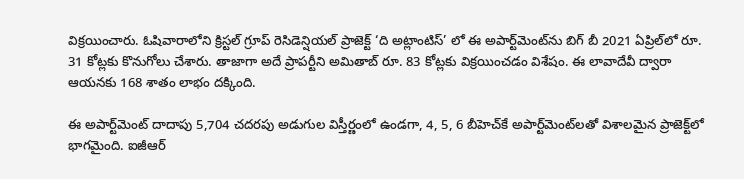విక్రయించారు. ఓషివారాలోని క్రిస్టల్ గ్రూప్ రెసిడెన్షియల్ ప్రాజెక్ట్ ‘ది అట్లాంటిస్’ లో ఈ అపార్ట్‌మెంట్‌ను బిగ్ బీ 2021 ఏప్రిల్‌లో రూ. 31 కోట్లకు కొనుగోలు చేశారు. తాజాగా అదే ప్రాపర్టీని అమితాబ్ రూ. 83 కోట్లకు విక్రయించడం విశేషం. ఈ లావాదేవీ ద్వారా ఆయనకు 168 శాతం లాభం దక్కింది.

ఈ అపార్ట్‌మెంట్ దాదాపు 5,704 చదరపు అడుగుల విస్తీర్ణంలో ఉండగా, 4, 5, 6 బీహెచ్‌కే అపార్ట్‌మెంట్‌లతో విశాలమైన ప్రాజెక్ట్‌లో భాగమైంది. ఐజీఆర్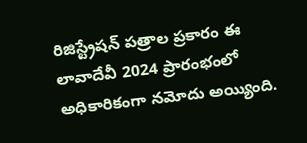రిజిస్ట్రేషన్ పత్రాల ప్రకారం ఈ లావాదేవీ 2024 ప్రారంభంలో అధికారికంగా నమోదు అయ్యింది.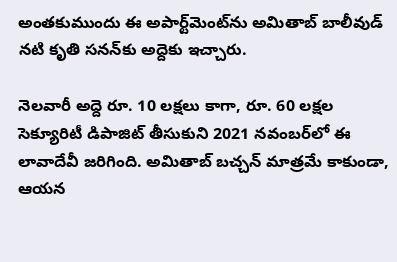అంతకుముందు ఈ అపార్ట్‌మెంట్‌ను అమితాబ్ బాలీవుడ్ నటి కృతి సనన్‌కు అద్దెకు ఇచ్చారు.

నెలవారీ అద్దె రూ. 10 లక్షలు కాగా, రూ. 60 లక్షల సెక్యూరిటీ డిపాజిట్ తీసుకుని 2021 నవంబర్‌లో ఈ లావాదేవీ జరిగింది. అమితాబ్ బచ్చన్ మాత్రమే కాకుండా, ఆయన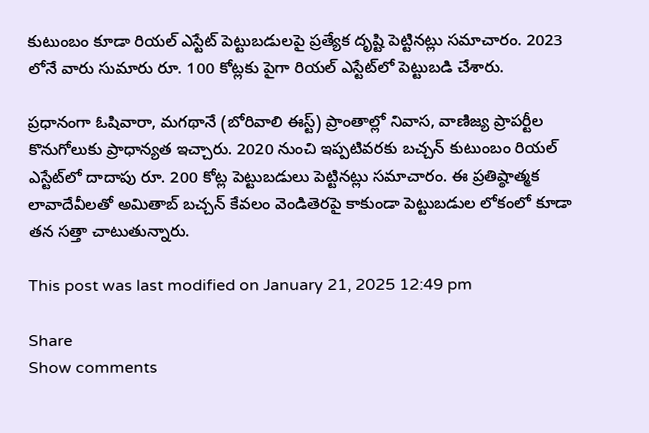కుటుంబం కూడా రియల్ ఎస్టేట్ పెట్టుబడులపై ప్రత్యేక దృష్టి పెట్టినట్లు సమాచారం. 2023 లోనే వారు సుమారు రూ. 100 కోట్లకు పైగా రియల్ ఎస్టేట్‌లో పెట్టుబడి చేశారు.

ప్రధానంగా ఓషివారా, మగథానే (బోరివాలి ఈస్ట్) ప్రాంతాల్లో నివాస, వాణిజ్య ప్రాపర్టీల కొనుగోలుకు ప్రాధాన్యత ఇచ్చారు. 2020 నుంచి ఇప్పటివరకు బచ్చన్ కుటుంబం రియల్ ఎస్టేట్‌లో దాదాపు రూ. 200 కోట్ల పెట్టుబడులు పెట్టినట్లు సమాచారం. ఈ ప్రతిష్ఠాత్మక లావాదేవీలతో అమితాబ్ బచ్చన్ కేవలం వెండితెరపై కాకుండా పెట్టుబడుల లోకంలో కూడా తన సత్తా చాటుతున్నారు.

This post was last modified on January 21, 2025 12:49 pm

Share
Show comments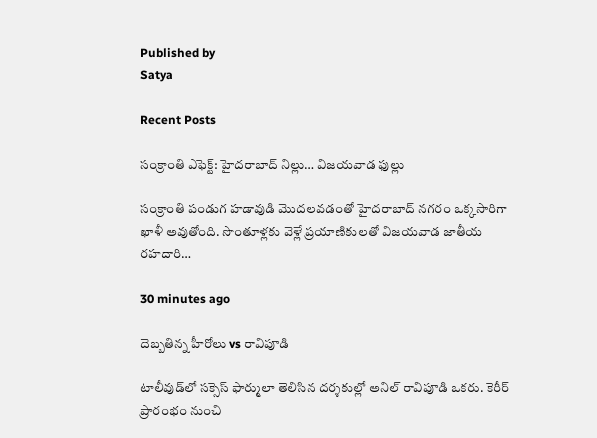Published by
Satya

Recent Posts

సంక్రాంతి ఎఫెక్ట్: హైదరాబాద్ నిల్లు… విజయవాడ ఫుల్లు

సంక్రాంతి పండుగ హడావుడి మొదలవడంతో హైదరాబాద్ నగరం ఒక్కసారిగా ఖాళీ అవుతోంది. సొంతూళ్లకు వెళ్లే ప్రయాణికులతో విజయవాడ జాతీయ రహదారి…

30 minutes ago

దెబ్బతిన్న హీరోలు vs రావిపూడి

టాలీవుడ్‌లో సక్సెస్ ఫార్ములా తెలిసిన దర్శకుల్లో అనిల్ రావిపూడి ఒకరు. కెరీర్ ప్రారంభం నుంచి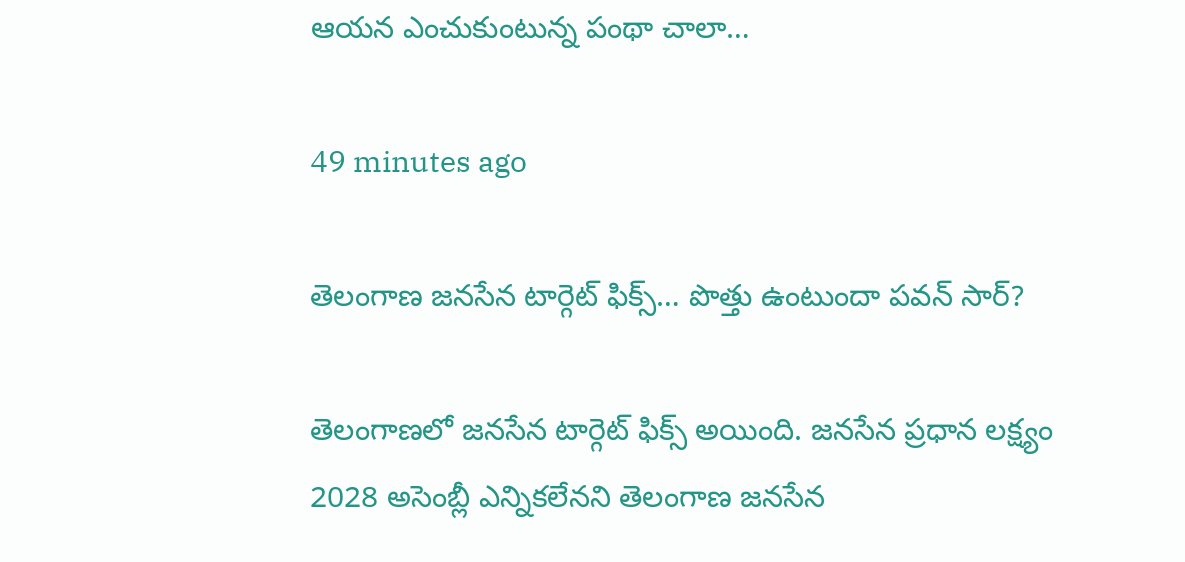ఆయన ఎంచుకుంటున్న పంథా చాలా…

49 minutes ago

తెలంగాణ జనసేన టార్గెట్ ఫిక్స్… పొత్తు ఉంటుందా పవన్ సార్?

తెలంగాణలో జనసేన టార్గెట్ ఫిక్స్ అయింది. జనసేన ప్రధాన లక్ష్యం 2028 అసెంబ్లీ ఎన్నికలేనని తెలంగాణ జనసేన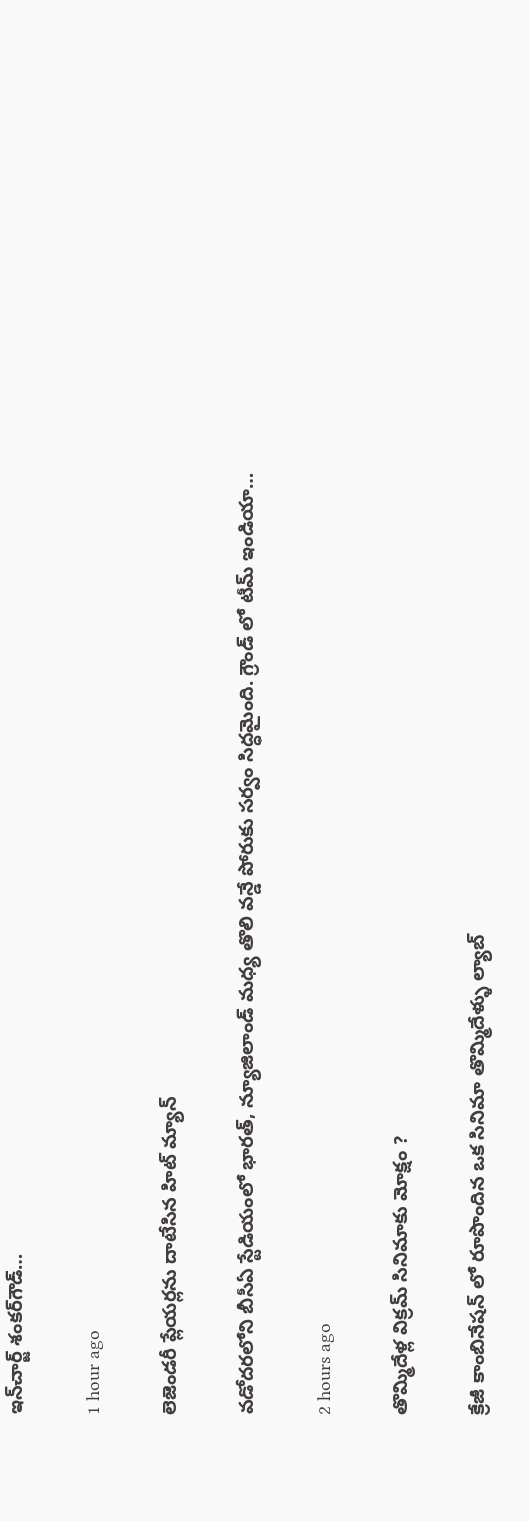ఇన్‌చార్జ్‌ శంకర్‌గౌడ్‌…

1 hour ago

లెజెండరీ ప్లేయర్లను దాటేసిన హిట్ మ్యాన్

వడోదరలోని బీసీఏ స్టేడియంలో భారత్, న్యూజిలాండ్ మధ్య తొలి వన్డే పోరుకు సర్వం సిద్ధమైంది. గ్రౌండ్ లో టీమ్ ఇండియా…

2 hours ago

తొమ్మిదేళ్ల విక్రమ్ సినిమాకు మోక్షం ?

క్రేజీ కాంబినేషన్ లో రూపొందిన ఒక సినిమా తొమ్మిదేళ్ళు ల్యాబ్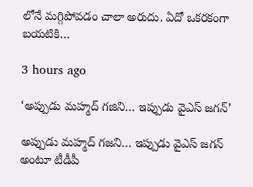లోనే మగ్గిపోవడం చాలా అరుదు. ఏదో ఒకరకంగా బయటికి…

3 hours ago

‘అప్పుడు మహ్మద్ గజిని… ఇప్పుడు వైఎస్ జగన్’

అప్పుడు మహ్మద్‌ గజని… ఇప్పుడు వైఎస్‌ జగన్‌ అంటూ టీడీపీ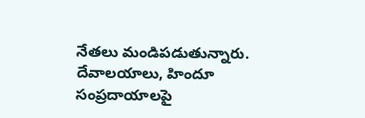నేతలు మండిపడుతున్నారు. దేవాలయాలు, హిందూ సంప్రదాయాలపై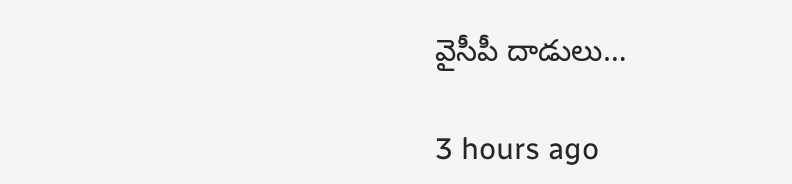వైసీపీ దాడులు…

3 hours ago